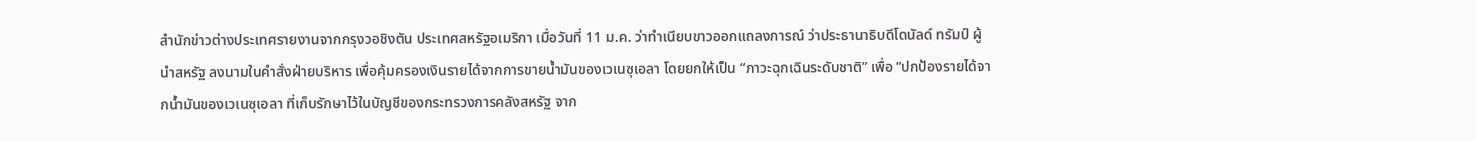สำนักข่าวต่างประเทศรายงานจากกรุงวอชิงตัน ประเทศสหรัฐอเมริกา เมื่อวันที่ 11 ม.ค. ว่าทำเนียบขาวออกแถลงการณ์ ว่าประธานาธิบดีโดนัลด์ ทรัมป์ ผู้นำสหรัฐ ลงนามในคำสั่งฝ่ายบริหาร เพื่อคุ้มครองเงินรายได้จากการขายน้ำมันของเวเนซุเอลา โดยยกให้เป็น “ภาวะฉุกเฉินระดับชาติ” เพื่อ “ปกป้องรายได้จากน้ำมันของเวเนซุเอลา ที่เก็บรักษาไว้ในบัญชีของกระทรวงการคลังสหรัฐ จาก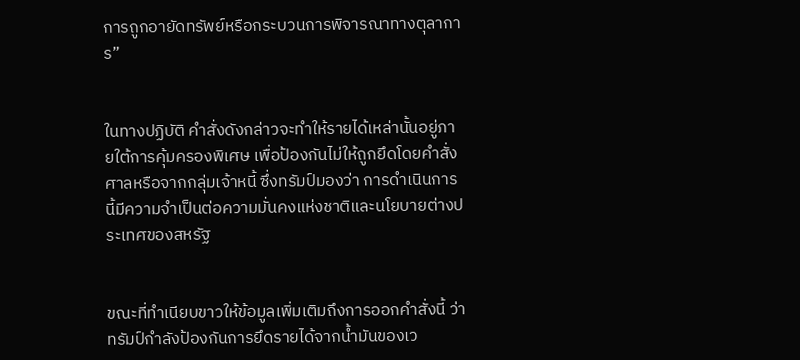การถูกอายัดทรัพย์หรือกระบวนการพิจารณาทางตุลาการ”


ในทางปฏิบัติ คำสั่งดังกล่าวจะทำให้รายได้เหล่านั้นอยู่ภายใต้การคุ้มครองพิเศษ เพื่อป้องกันไม่ให้ถูกยึดโดยคำสั่งศาลหรือจากกลุ่มเจ้าหนี้ ซึ่งทรัมป์มองว่า การดำเนินการนี้มีความจำเป็นต่อความมั่นคงแห่งชาติและนโยบายต่างประเทศของสหรัฐ


ขณะที่ทำเนียบขาวให้ข้อมูลเพิ่มเติมถึงการออกคำสั่งนี้ ว่าทรัมป์กำลังป้องกันการยึดรายได้จากน้ำมันของเว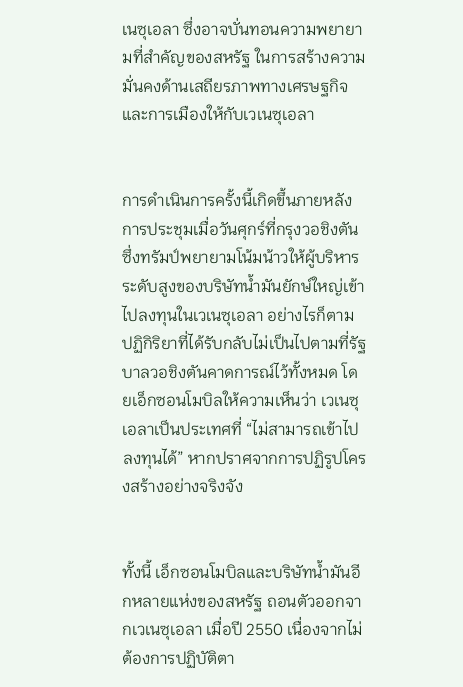เนซุเอลา ซึ่งอาจบั่นทอนความพยายามที่สำคัญของสหรัฐ ในการสร้างความมั่นคงด้านเสถียรภาพทางเศรษฐกิจและการเมืองให้กับเวเนซุเอลา


การดำเนินการครั้งนี้เกิดขึ้นภายหลังการประชุมเมื่อวันศุกร์ที่กรุงวอชิงตัน ซึ่งทรัมป์พยายามโน้มน้าวให้ผู้บริหารระดับสูงของบริษัทน้ำมันยักษ์ใหญ่เข้าไปลงทุนในเวเนซุเอลา อย่างไรก็ตาม ปฏิกิริยาที่ได้รับกลับไม่เป็นไปตามที่รัฐบาลวอชิงตันคาดการณ์ไว้ทั้งหมด โดยเอ็กซอนโมบิลให้ความเห็นว่า เวเนซุเอลาเป็นประเทศที่ “ไม่สามารถเข้าไปลงทุนได้” หากปราศจากการปฏิรูปโครงสร้างอย่างจริงจัง


ทั้งนี้ เอ็กซอนโมบิลและบริษัทน้ำมันอีกหลายแห่งของสหรัฐ ถอนตัวออกจากเวเนซุเอลา เมื่อปี 2550 เนื่องจากไม่ต้องการปฏิบัติตา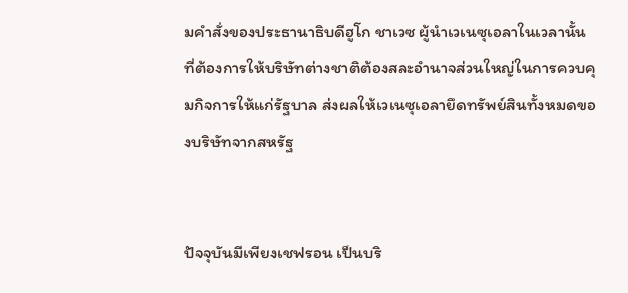มคำสั่งของประธานาธิบดีฮูโก ชาเวซ ผู้นำเวเนซุเอลาในเวลานั้น ที่ต้องการให้บริษัทต่างชาติต้องสละอำนาจส่วนใหญ่ในการควบคุมกิจการให้แก่รัฐบาล ส่งผลให้เวเนซุเอลายึดทรัพย์สินทั้งหมดของบริษัทจากสหรัฐ


ปัจจุบันมีเพียงเชฟรอน เป็นบริ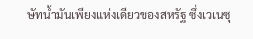ษัทน้ำมันเพียงแห่งเดียวของสหรัฐ ซึ่งเวเนซุ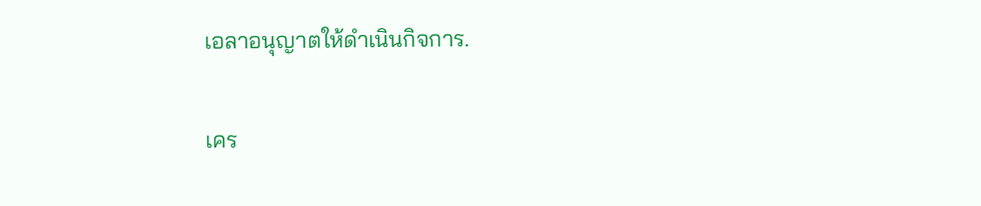เอลาอนุญาตให้ดำเนินกิจการ.

เคร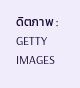ดิตภาพ : GETTY IMAGES